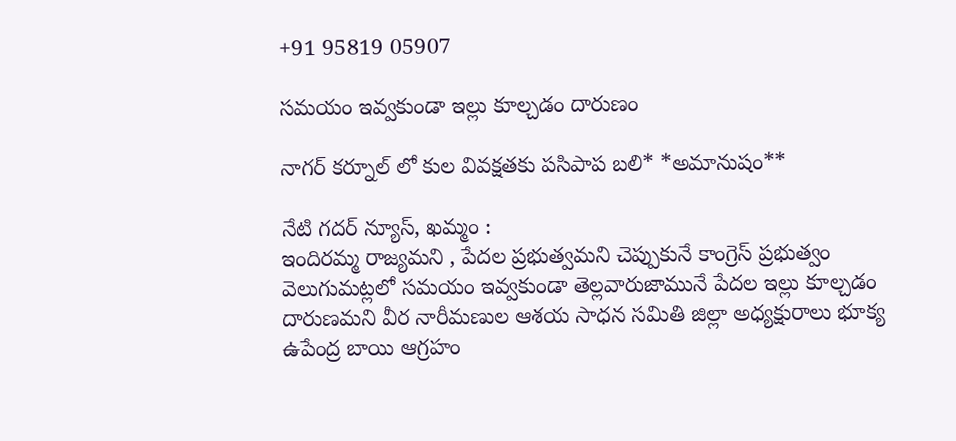+91 95819 05907

సమయం ఇవ్వకుండా ఇల్లు కూల్చడం దారుణం

నాగర్ కర్నూల్ లో కుల వివక్షతకు పసిపాప బలి* *అమానుషం**

నేటి గదర్ న్యూస్, ఖమ్మం :
ఇందిరమ్మ రాజ్యమని , పేదల ప్రభుత్వమని చెప్పుకునే కాంగ్రెస్ ప్రభుత్వం వెలుగుమట్లలో సమయం ఇవ్వకుండా తెల్లవారుజామునే పేదల ఇల్లు కూల్చడం దారుణమని వీర నారీమణుల ఆశయ సాధన సమితి జిల్లా అధ్యక్షురాలు భూక్య ఉపేంద్ర బాయి ఆగ్రహం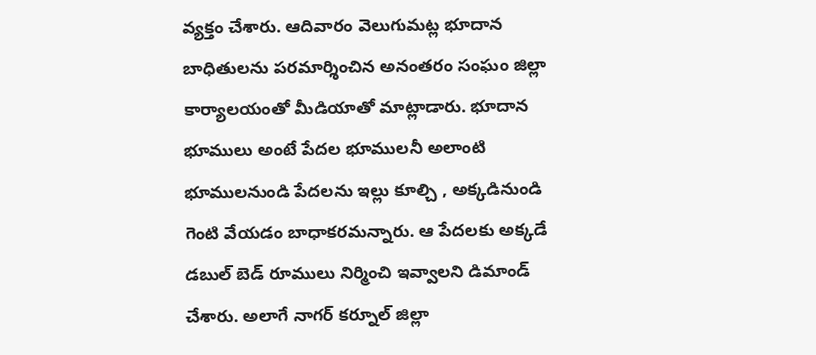వ్యక్తం చేశారు. ఆదివారం వెలుగుమట్ల భూదాన బాధితులను పరమార్శించిన అనంతరం సంఘం జిల్లా కార్యాలయంతో మీడియాతో మాట్లాడారు. భూదాన భూములు అంటే పేదల భూములనీ అలాంటి భూములనుండి పేదలను ఇల్లు కూల్చి , అక్కడినుండి గెంటి వేయడం బాధాకరమన్నారు. ఆ పేదలకు అక్కడే డబుల్ బెడ్ రూములు నిర్మించి ఇవ్వాలని డిమాండ్ చేశారు. అలాగే నాగర్ కర్నూల్ జిల్లా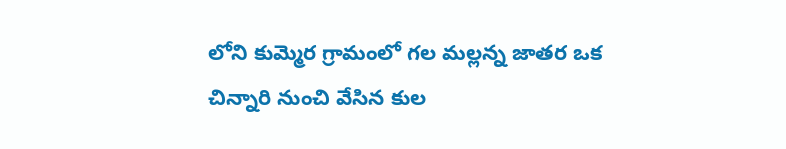లోని కుమ్మెర గ్రామంలో గల మల్లన్న జాతర ఒక చిన్నారి నుంచి వేసిన కుల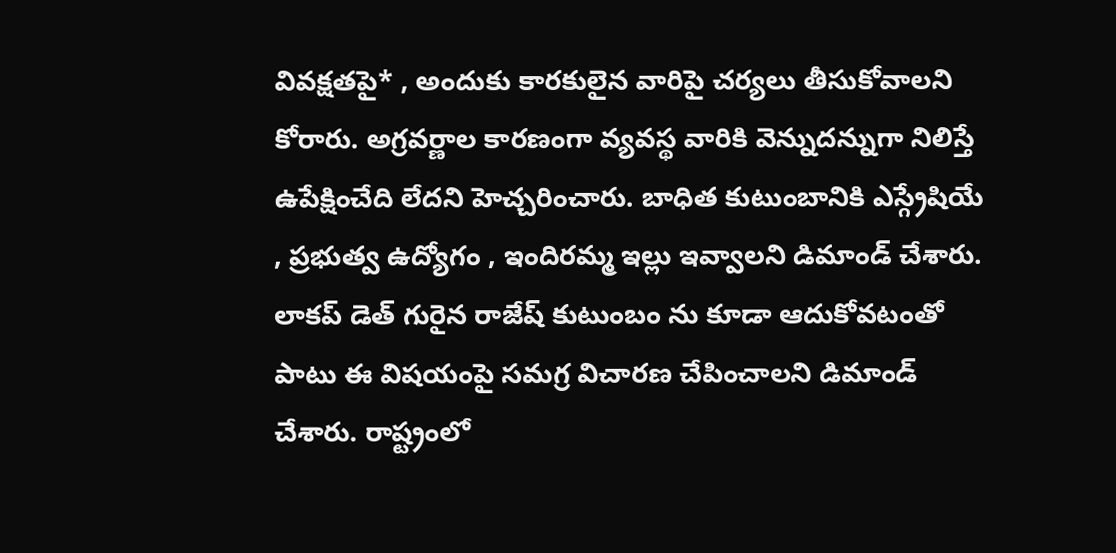వివక్షతపై* , అందుకు కారకులైన వారిపై చర్యలు తీసుకోవాలని కోరారు. అగ్రవర్ణాల కారణంగా వ్యవస్థ వారికి వెన్నుదన్నుగా నిలిస్తే ఉపేక్షించేది లేదని హెచ్చరించారు. బాధిత కుటుంబానికి ఎస్గ్రేషియే , ప్రభుత్వ ఉద్యోగం , ఇందిరమ్మ ఇల్లు ఇవ్వాలని డిమాండ్ చేశారు. లాకప్ డెత్ గురైన రాజేష్ కుటుంబం ను కూడా ఆదుకోవటంతో పాటు ఈ విషయంపై సమగ్ర విచారణ చేపించాలని డిమాండ్ చేశారు. రాష్ట్రంలో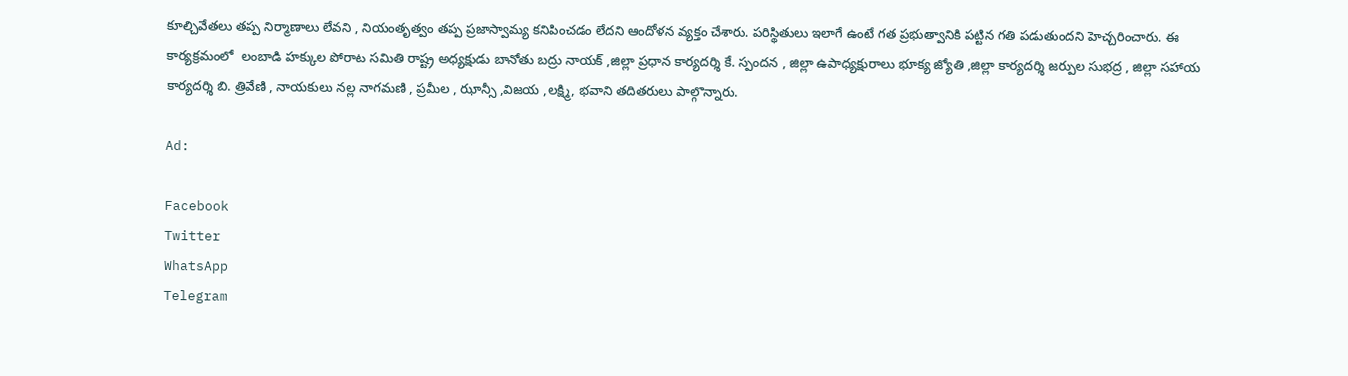కూల్చివేతలు తప్ప నిర్మాణాలు లేవని , నియంతృత్వం తప్ప ప్రజాస్వామ్య కనిపించడం లేదని ఆందోళన వ్యక్తం చేశారు. పరిస్థితులు ఇలాగే ఉంటే గత ప్రభుత్వానికి పట్టిన గతి పడుతుందని హెచ్చరించారు. ఈ కార్యక్రమంలో  లంబాడి హక్కుల పోరాట సమితి రాష్ట్ర అధ్యక్షుడు బానోతు బద్రు నాయక్ ,జిల్లా ప్రధాన కార్యదర్శి కే. స్పందన , జిల్లా ఉపాధ్యక్షురాలు భూక్య జ్యోతి ,జిల్లా కార్యదర్శి జర్పుల సుభద్ర , జిల్లా సహాయ కార్యదర్శి బి. త్రివేణి , నాయకులు నల్ల నాగమణి , ప్రమీల , ఝాన్సీ ,విజయ ,లక్ష్మి, భవాని తదితరులు పాల్గొన్నారు.

Ad:

Facebook
Twitter
WhatsApp
Telegram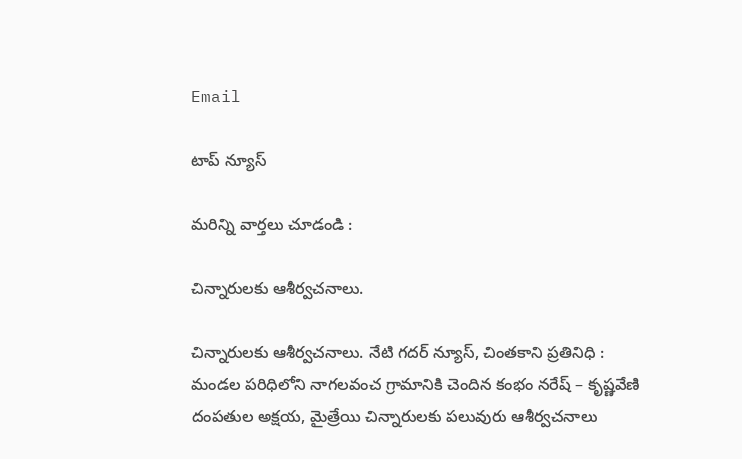Email

టాప్ న్యూస్

మరిన్ని వార్తలు చూడండి :

చిన్నారులకు ఆశీర్వచనాలు.

చిన్నారులకు ఆశీర్వచనాలు. నేటి గదర్ న్యూస్, చింతకాని ప్రతినిధి : మండల పరిధిలోని నాగలవంచ గ్రామానికి చెందిన కంభం నరేష్ – కృష్ణవేణి దంపతుల అక్షయ, మైత్రేయి చిన్నారులకు పలువురు ఆశీర్వచనాలు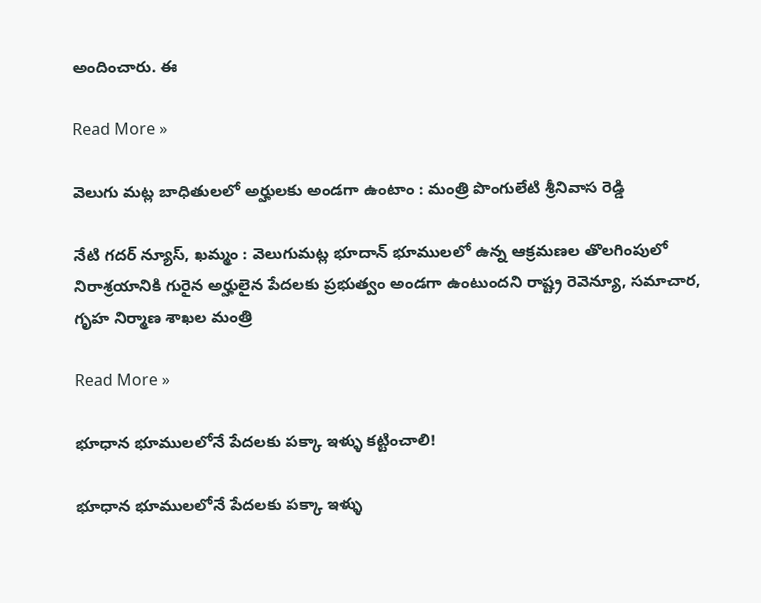అందించారు. ఈ

Read More »

వెలుగు మట్ల బాధితులలో అర్హులకు అండగా ఉంటాం : మంత్రి పొంగులేటి శ్రీనివాస రెడ్డి

నేటి గదర్ న్యూస్, ఖమ్మం : వెలుగుమట్ల భూదాన్ భూములలో ఉన్న ఆక్రమణల తొలగింపులో నిరాశ్రయానికి గురైన అర్హులైన పేదలకు ప్రభుత్వం అండగా ఉంటుందని రాష్ట్ర రెవెన్యూ, సమాచార, గృహ నిర్మాణ శాఖల మంత్రి

Read More »

భూధాన భూములలోనే పేదలకు పక్కా ఇళ్ళు కట్టించాలి!

భూధాన భూములలోనే పేదలకు పక్కా ఇళ్ళు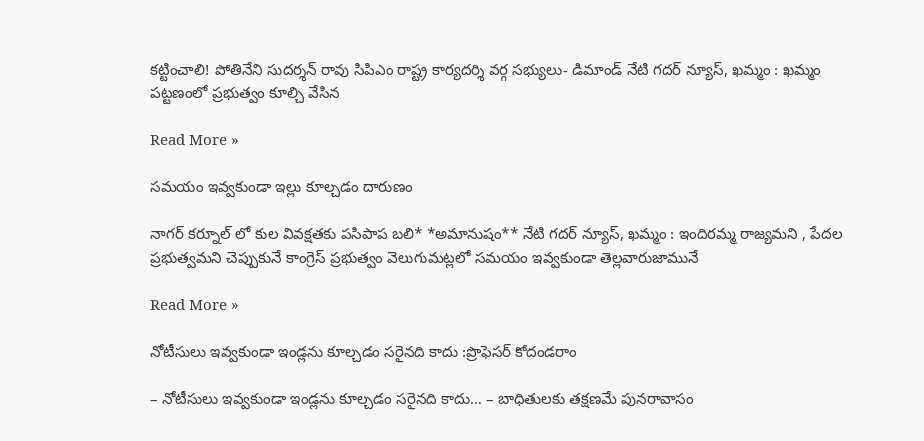కట్టించాలి! పోతినేని సుదర్శన్ రావు సిపిఎం రాష్ట్ర కార్యదర్శి వర్గ సభ్యులు- డిమాండ్ నేటి గదర్ న్యూస్, ఖమ్మం : ఖమ్మం పట్టణంలో ప్రభుత్వం కూల్చి వేసిన

Read More »

సమయం ఇవ్వకుండా ఇల్లు కూల్చడం దారుణం

నాగర్ కర్నూల్ లో కుల వివక్షతకు పసిపాప బలి* *అమానుషం** నేటి గదర్ న్యూస్, ఖమ్మం : ఇందిరమ్మ రాజ్యమని , పేదల ప్రభుత్వమని చెప్పుకునే కాంగ్రెస్ ప్రభుత్వం వెలుగుమట్లలో సమయం ఇవ్వకుండా తెల్లవారుజామునే

Read More »

నోటీసులు ఇవ్వకుండా ఇండ్లను కూల్చడం సరైనది కాదు :ప్రొఫెసర్ కోదండరాం

– నోటీసులు ఇవ్వకుండా ఇండ్లను కూల్చడం సరైనది కాదు… – బాధితులకు తక్షణమే పునరావాసం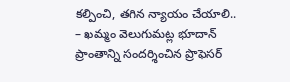కల్పించి, తగిన న్యాయం చేయాలి.. – ఖమ్మం వెలుగుమట్ల భూదాన్ ప్రాంతాన్ని సందర్శించిన ప్రొఫెసర్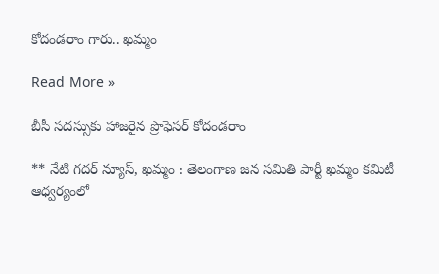కోదండరాం గారు.. ఖమ్మం

Read More »

బీసీ సదస్సుకు హాజరైన ప్రొఫెసర్ కోదండరాం

** నేటి గదర్ న్యూస్, ఖమ్మం : తెలంగాణ జన సమితి పార్టీ ఖమ్మం కమిటీ ఆధ్వర్యంలో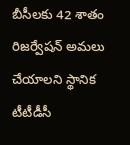బీసీలకు 42 శాతం రిజర్వేషన్ అమలు చేయాలని స్థానిక టీటీడీసీ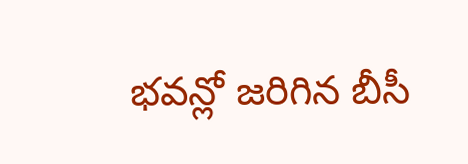భవన్లో జరిగిన బీసీ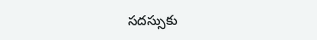సదస్సుకు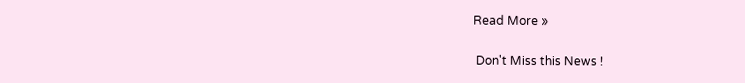Read More »

 Don't Miss this News !